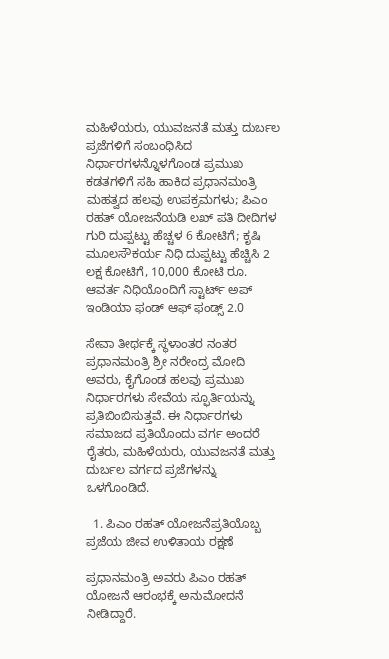ಮಹಿಳೆಯರು, ಯುವಜನತೆ ಮತ್ತು ದುರ್ಬಲ ಪ್ರಜೆಗಳಿಗೆ ಸಂಬಂಧಿಸಿದ ನಿರ್ಧಾರಗಳನ್ನೊಳಗೊಂಡ ಪ್ರಮುಖ ಕಡತಗಳಿಗೆ ಸಹಿ ಹಾಕಿದ ಪ್ರಧಾನಮಂತ್ರಿ
ಮಹತ್ವದ ಹಲವು ಉಪಕ್ರಮಗಳು; ಪಿಎಂ ರಹತ್ ಯೋಜನೆಯಡಿ ಲಖ್ ಪತಿ ದೀದಿಗಳ ಗುರಿ ದುಪ್ಪಟ್ಟು ಹೆಚ್ಚಳ 6 ಕೋಟಿಗೆ; ಕೃಷಿ ಮೂಲಸೌಕರ್ಯ ನಿಧಿ ದುಪ್ಪಟ್ಟು ಹೆಚ್ಚಿಸಿ 2 ಲಕ್ಷ ಕೋಟಿಗೆ, 10,000 ಕೋಟಿ ರೂ. ಆವರ್ತ ನಿಧಿಯೊಂದಿಗೆ ಸ್ಟಾರ್ಟ್ ಅಪ್ ಇಂಡಿಯಾ ಫಂಡ್ ಆಫ್ ಫಂಡ್ಸ್ 2.0

ಸೇವಾ ತೀರ್ಥಕ್ಕೆ ಸ್ಥಳಾಂತರ ನಂತರ ಪ್ರಧಾನಮಂತ್ರಿ ಶ್ರೀ ನರೇಂದ್ರ ಮೋದಿ ಅವರು, ಕೈಗೊಂಡ ಹಲವು ಪ್ರಮುಖ ನಿರ್ಧಾರಗಳು ಸೇವೆಯ ಸ್ಫೂರ್ತಿಯನ್ನು ಪ್ರತಿಬಿಂಬಿಸುತ್ತವೆ. ಈ ನಿರ್ಧಾರಗಳು ಸಮಾಜದ ಪ್ರತಿಯೊಂದು ವರ್ಗ ಅಂದರೆ ರೈತರು, ಮಹಿಳೆಯರು, ಯುವಜನತೆ ಮತ್ತು ದುರ್ಬಲ ವರ್ಗದ ಪ್ರಜೆಗಳನ್ನು ಒಳಗೊಂಡಿದೆ.

  1. ಪಿಎಂ ರಹತ್ ಯೋಜನೆಪ್ರತಿಯೊಬ್ಬ ಪ್ರಜೆಯ ಜೀವ ಉಳಿತಾಯ ರಕ್ಷಣೆ

ಪ್ರಧಾನಮಂತ್ರಿ ಅವರು ಪಿಎಂ ರಹತ್ ಯೋಜನೆ ಆರಂಭಕ್ಕೆ ಅನುಮೋದನೆ ನೀಡಿದ್ದಾರೆ.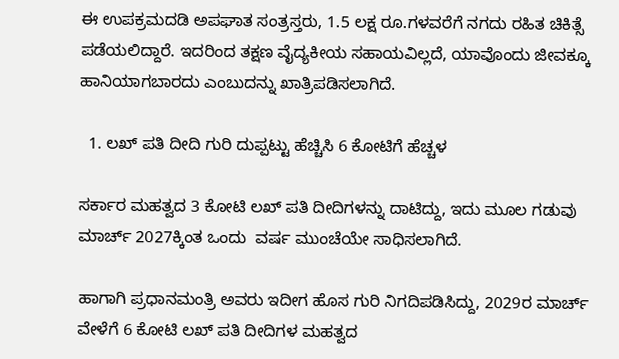ಈ ಉಪಕ್ರಮದಡಿ ಅಪಘಾತ ಸಂತ್ರಸ್ತರು, 1.5 ಲಕ್ಷ ರೂ.ಗಳವರೆಗೆ ನಗದು ರಹಿತ ಚಿಕಿತ್ಸೆ ಪಡೆಯಲಿದ್ದಾರೆ. ಇದರಿಂದ ತಕ್ಷಣ ವೈದ್ಯಕೀಯ ಸಹಾಯವಿಲ್ಲದೆ, ಯಾವೊಂದು ಜೀವಕ್ಕೂ ಹಾನಿಯಾಗಬಾರದು ಎಂಬುದನ್ನು ಖಾತ್ರಿಪಡಿಸಲಾಗಿದೆ.

  1. ಲಖ್ ಪತಿ ದೀದಿ ಗುರಿ ದುಪ್ಪಟ್ಟು ಹೆಚ್ಚಿಸಿ 6 ಕೋಟಿಗೆ ಹೆಚ್ಚಳ

ಸರ್ಕಾರ ಮಹತ್ವದ 3 ಕೋಟಿ ಲಖ್ ಪತಿ ದೀದಿಗಳನ್ನು ದಾಟಿದ್ದು, ಇದು ಮೂಲ ಗಡುವು ಮಾರ್ಚ್ 2027ಕ್ಕಿಂತ ಒಂದು  ವರ್ಷ ಮುಂಚೆಯೇ ಸಾಧಿಸಲಾಗಿದೆ.

ಹಾಗಾಗಿ ಪ್ರಧಾನಮಂತ್ರಿ ಅವರು ಇದೀಗ ಹೊಸ ಗುರಿ ನಿಗದಿಪಡಿಸಿದ್ದು, 2029ರ ಮಾರ್ಚ್ ವೇಳೆಗೆ 6 ಕೋಟಿ ಲಖ್ ಪತಿ ದೀದಿಗಳ ಮಹತ್ವದ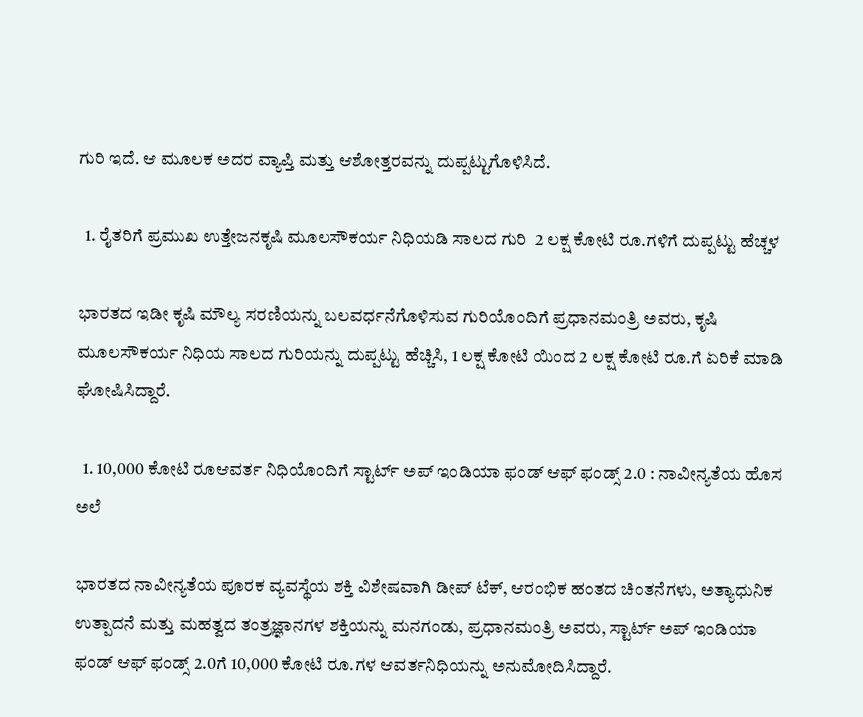ಗುರಿ ಇದೆ. ಆ ಮೂಲಕ ಅದರ ವ್ಯಾಪ್ತಿ ಮತ್ತು ಆಶೋತ್ತರವನ್ನು ದುಪ್ಪಟ್ಟುಗೊಳಿಸಿದೆ.

  1. ರೈತರಿಗೆ ಪ್ರಮುಖ ಉತ್ತೇಜನಕೃಷಿ ಮೂಲಸೌಕರ್ಯ ನಿಧಿಯಡಿ ಸಾಲದ ಗುರಿ  2 ಲಕ್ಷ ಕೋಟಿ ರೂ.ಗಳಿಗೆ ದುಪ್ಪಟ್ಟು ಹೆಚ್ಚಳ

ಭಾರತದ ಇಡೀ ಕೃಷಿ ಮೌಲ್ಯ ಸರಣಿಯನ್ನು ಬಲವರ್ಧನೆಗೊಳಿಸುವ ಗುರಿಯೊಂದಿಗೆ ಪ್ರಧಾನಮಂತ್ರಿ ಅವರು, ಕೃಷಿ ಮೂಲಸೌಕರ್ಯ ನಿಧಿಯ ಸಾಲದ ಗುರಿಯನ್ನು ದುಪ್ಪಟ್ಟು ಹೆಚ್ಚಿಸಿ, 1 ಲಕ್ಷ ಕೋಟಿ ಯಿಂದ 2 ಲಕ್ಷ ಕೋಟಿ ರೂ.ಗೆ ಏರಿಕೆ ಮಾಡಿ ಘೋಷಿಸಿದ್ದಾರೆ.

  1. 10,000 ಕೋಟಿ ರೂಆವರ್ತ ನಿಧಿಯೊಂದಿಗೆ ಸ್ಟಾರ್ಟ್ ಅಪ್ ಇಂಡಿಯಾ ಫಂಡ್ ಆಫ್ ಫಂಡ್ಸ್ 2.0 : ನಾವೀನ್ಯತೆಯ ಹೊಸ ಅಲೆ

ಭಾರತದ ನಾವೀನ್ಯತೆಯ ಪೂರಕ ವ್ಯವಸ್ಥೆಯ ಶಕ್ತಿ ವಿಶೇಷವಾಗಿ ಡೀಪ್ ಟೆಕ್, ಆರಂಭಿಕ ಹಂತದ ಚಿಂತನೆಗಳು, ಅತ್ಯಾಧುನಿಕ ಉತ್ಪಾದನೆ ಮತ್ತು ಮಹತ್ವದ ತಂತ್ರಜ್ಞಾನಗಳ ಶಕ್ತಿಯನ್ನು ಮನಗಂಡು, ಪ್ರಧಾನಮಂತ್ರಿ ಅವರು, ಸ್ಟಾರ್ಟ್ ಅಪ್ ಇಂಡಿಯಾ ಫಂಡ್ ಆಫ್ ಫಂಡ್ಸ್ 2.0ಗೆ 10,000 ಕೋಟಿ ರೂ.ಗಳ ಆವರ್ತನಿಧಿಯನ್ನು ಅನುಮೋದಿಸಿದ್ದಾರೆ.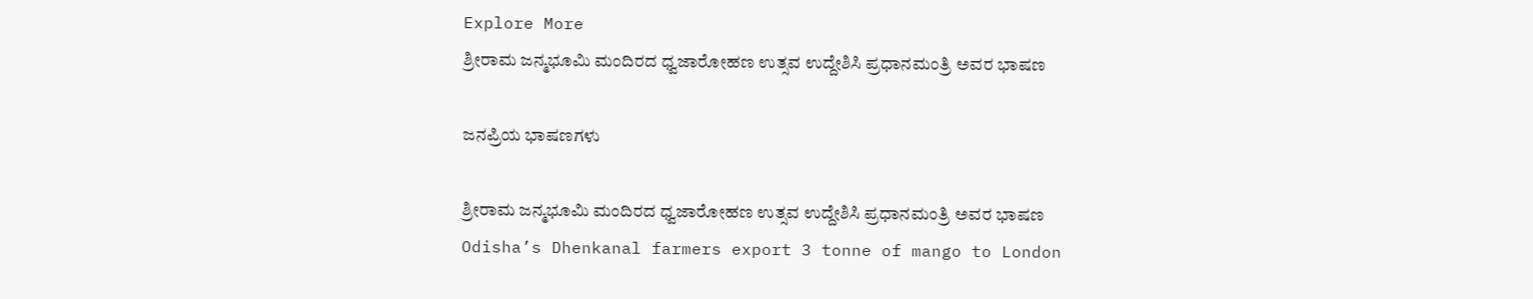Explore More
ಶ್ರೀರಾಮ ಜನ್ಮಭೂಮಿ ಮಂದಿರದ ಧ್ವಜಾರೋಹಣ ಉತ್ಸವ ಉದ್ದೇಶಿಸಿ ಪ್ರಧಾನಮಂತ್ರಿ ಅವರ ಭಾಷಣ

ಜನಪ್ರಿಯ ಭಾಷಣಗಳು

ಶ್ರೀರಾಮ ಜನ್ಮಭೂಮಿ ಮಂದಿರದ ಧ್ವಜಾರೋಹಣ ಉತ್ಸವ ಉದ್ದೇಶಿಸಿ ಪ್ರಧಾನಮಂತ್ರಿ ಅವರ ಭಾಷಣ
Odisha’s Dhenkanal farmers export 3 tonne of mango to London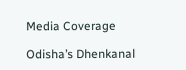Media Coverage

Odisha’s Dhenkanal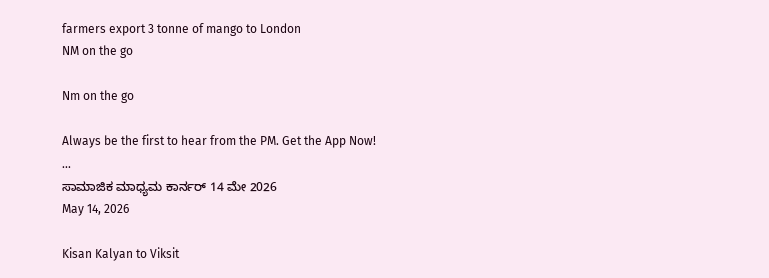farmers export 3 tonne of mango to London
NM on the go

Nm on the go

Always be the first to hear from the PM. Get the App Now!
...
ಸಾಮಾಜಿಕ ಮಾಧ್ಯಮ ಕಾರ್ನರ್ 14 ಮೇ 2026
May 14, 2026

Kisan Kalyan to Viksit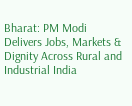Bharat: PM Modi Delivers Jobs, Markets & Dignity Across Rural and Industrial India